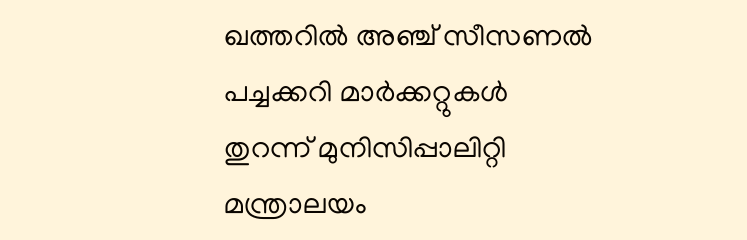ഖത്തറില്‍ അഞ്ച് സീസണല്‍ പച്ചക്കറി മാര്‍ക്കറ്റുകള്‍ തുറന്ന് മുനിസിപ്പാലിറ്റി മന്ത്രാലയം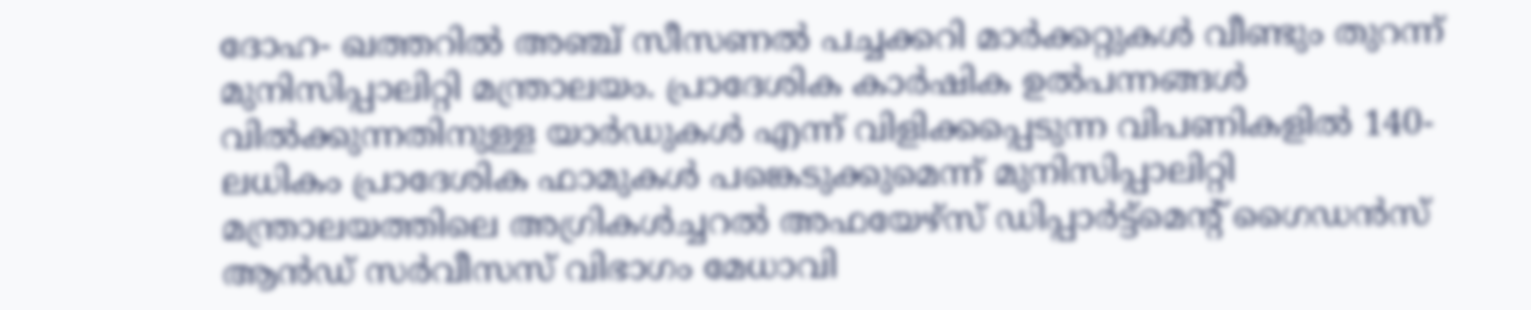ദോഹ- ഖത്തറില്‍ അഞ്ച് സീസണല്‍ പച്ചക്കറി മാര്‍ക്കറ്റുകള്‍ വീണ്ടും തുറന്ന് മുനിസിപ്പാലിറ്റി മന്ത്രാലയം. പ്രാദേശിക കാര്‍ഷിക ഉല്‍പന്നങ്ങള്‍ വില്‍ക്കുന്നതിനുള്ള യാര്‍ഡുകള്‍ എന്ന് വിളിക്കപ്പെടുന്ന വിപണികളില്‍ 140-ലധികം പ്രാദേശിക ഫാമുകള്‍ പങ്കെടുക്കുമെന്ന് മുനിസിപ്പാലിറ്റി മന്ത്രാലയത്തിലെ അഗ്രികള്‍ച്ചറല്‍ അഫയേഴ്സ് ഡിപ്പാര്‍ട്ട്മെന്റ് ഗൈഡന്‍സ് ആന്‍ഡ് സര്‍വീസസ് വിഭാഗം മേധാവി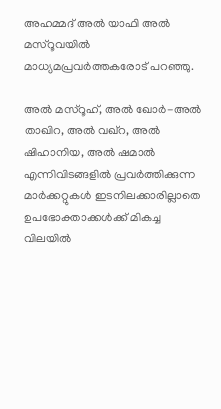അഹമ്മദ് അല്‍ യാഫി അല്‍ മസ്റൂവയില്‍ മാധ്യമപ്രവര്‍ത്തകരോട് പറഞ്ഞു.

അല്‍ മസ്റൂഹ്, അല്‍ ഖോര്‍-അല്‍ താഖിറ, അല്‍ വഖ്റ, അല്‍ ഷിഹാനിയ, അല്‍ ഷമാല്‍ എന്നിവിടങ്ങളില്‍ പ്രവര്‍ത്തിക്കുന്ന മാര്‍ക്കറ്റുകള്‍ ഇടനിലക്കാരില്ലാതെ ഉപഭോക്താക്കള്‍ക്ക് മികച്ച വിലയില്‍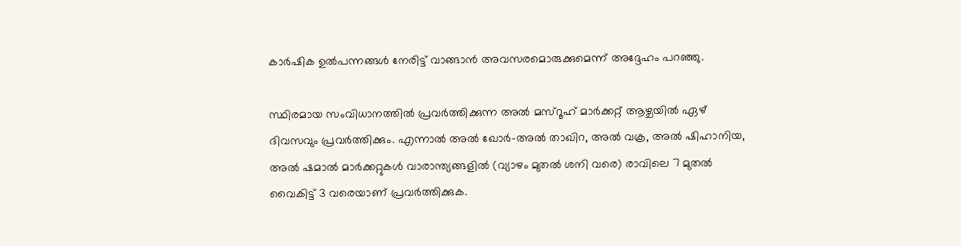കാര്‍ഷിക ഉല്‍പന്നങ്ങള്‍ നേരിട്ട് വാങ്ങാന്‍ അവസരമൊരുക്കുമെന്ന് അദ്ദേഹം പറഞ്ഞു.

സ്ഥിരമായ സംവിധാനത്തില്‍ പ്രവര്‍ത്തിക്കുന്ന അല്‍ മസ്റൂഹ് മാര്‍ക്കറ്റ് ആഴ്ചയില്‍ ഏഴ് ദിവസവും പ്രവര്‍ത്തിക്കും. എന്നാല്‍ അല്‍ ഖോര്‍-അല്‍ താഖിറ, അല്‍ വക്ര, അല്‍ ഷിഹാനിയ, അല്‍ ഷമാല്‍ മാര്‍ക്കറ്റുകള്‍ വാരാന്ത്യങ്ങളില്‍ (വ്യാഴം മുതല്‍ ശനി വരെ) രാവിലെ 7 മുതല്‍ വൈകിട്ട് 3 വരെയാണ് പ്രവര്‍ത്തിക്കുക.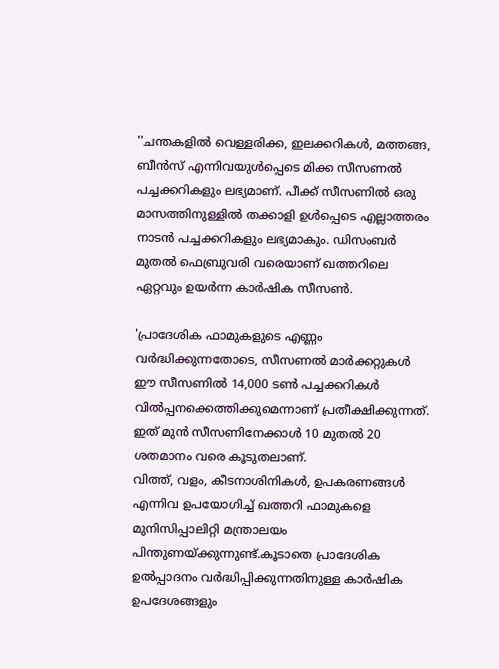''ചന്തകളില്‍ വെള്ളരിക്ക, ഇലക്കറികള്‍, മത്തങ്ങ, ബീന്‍സ് എന്നിവയുള്‍പ്പെടെ മിക്ക സീസണല്‍ പച്ചക്കറികളും ലഭ്യമാണ്. പീക്ക് സീസണില്‍ ഒരു മാസത്തിനുള്ളില്‍ തക്കാളി ഉള്‍പ്പെടെ എല്ലാത്തരം നാടന്‍ പച്ചക്കറികളും ലഭ്യമാകും. ഡിസംബര്‍ മുതല്‍ ഫെബ്രുവരി വരെയാണ് ഖത്തറിലെ ഏറ്റവും ഉയര്‍ന്ന കാര്‍ഷിക സീസണ്‍.

'പ്രാദേശിക ഫാമുകളുടെ എണ്ണം വര്‍ദ്ധിക്കുന്നതോടെ, സീസണല്‍ മാര്‍ക്കറ്റുകള്‍ ഈ സീസണില്‍ 14,000 ടണ്‍ പച്ചക്കറികള്‍ വില്‍പ്പനക്കെത്തിക്കുമെന്നാണ് പ്രതീക്ഷിക്കുന്നത്. ഇത് മുന്‍ സീസണിനേക്കാള്‍ 10 മുതല്‍ 20 ശതമാനം വരെ കൂടുതലാണ്.
വിത്ത്, വളം, കീടനാശിനികള്‍, ഉപകരണങ്ങള്‍ എന്നിവ ഉപയോഗിച്ച് ഖത്തറി ഫാമുകളെ മുനിസിപ്പാലിറ്റി മന്ത്രാലയം പിന്തുണയ്ക്കുന്നുണ്ട്.കൂടാതെ പ്രാദേശിക ഉല്‍പ്പാദനം വര്‍ദ്ധിപ്പിക്കുന്നതിനുള്ള കാര്‍ഷിക ഉപദേശങ്ങളും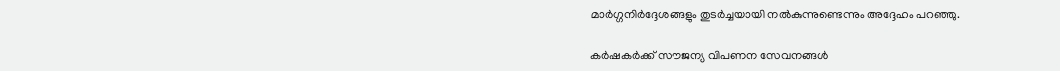മാര്‍ഗ്ഗനിര്‍ദ്ദേശങ്ങളും തുടര്‍ച്ചയായി നല്‍കുന്നുണ്ടെന്നും അദ്ദേഹം പറഞ്ഞു.

കര്‍ഷകര്‍ക്ക് സൗജന്യ വിപണന സേവനങ്ങള്‍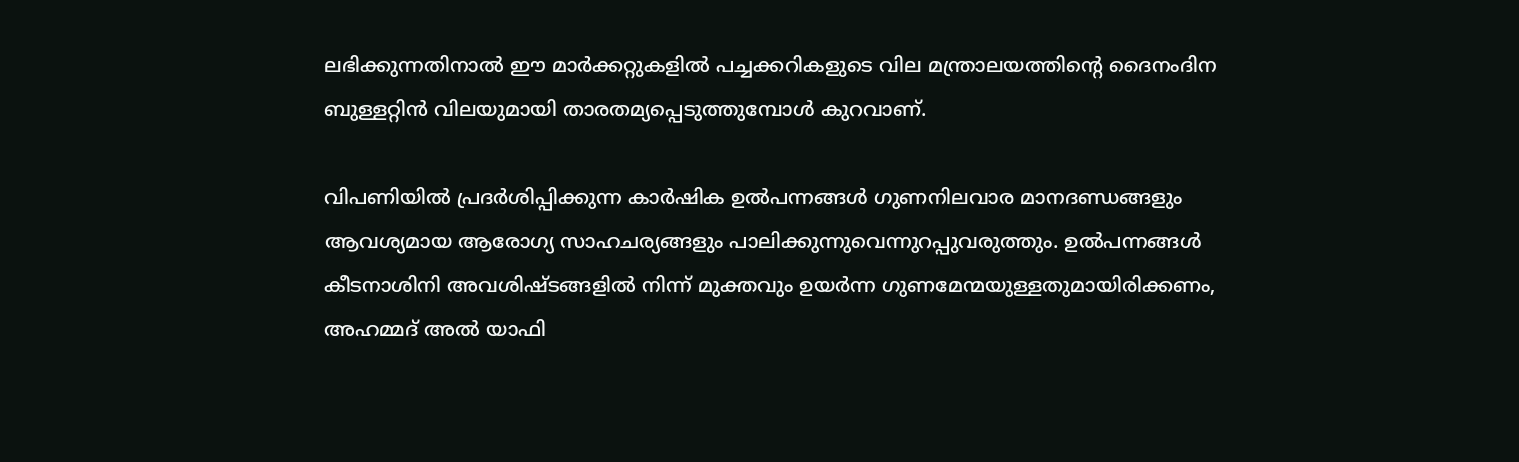ലഭിക്കുന്നതിനാല്‍ ഈ മാര്‍ക്കറ്റുകളില്‍ പച്ചക്കറികളുടെ വില മന്ത്രാലയത്തിന്റെ ദൈനംദിന ബുള്ളറ്റിന്‍ വിലയുമായി താരതമ്യപ്പെടുത്തുമ്പോള്‍ കുറവാണ്.

വിപണിയില്‍ പ്രദര്‍ശിപ്പിക്കുന്ന കാര്‍ഷിക ഉല്‍പന്നങ്ങള്‍ ഗുണനിലവാര മാനദണ്ഡങ്ങളും ആവശ്യമായ ആരോഗ്യ സാഹചര്യങ്ങളും പാലിക്കുന്നുവെന്നുറപ്പുവരുത്തും. ഉല്‍പന്നങ്ങള്‍ കീടനാശിനി അവശിഷ്ടങ്ങളില്‍ നിന്ന് മുക്തവും ഉയര്‍ന്ന ഗുണമേന്മയുള്ളതുമായിരിക്കണം, അഹമ്മദ് അല്‍ യാഫി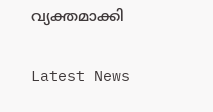വ്യക്തമാക്കി

Latest News